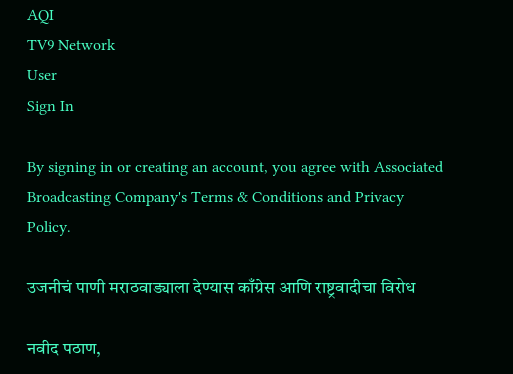AQI
TV9 Network
User
Sign In

By signing in or creating an account, you agree with Associated Broadcasting Company's Terms & Conditions and Privacy Policy.

उजनीचं पाणी मराठवाड्याला देण्यास काँग्रेस आणि राष्ट्रवादीचा विरोध

नवीद पठाण,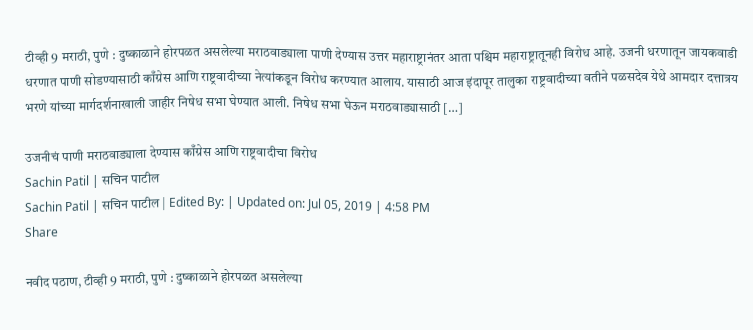टीव्ही 9 मराठी, पुणे : दुष्काळाने होरपळत असलेल्या मराठवाड्याला पाणी देण्यास उत्तर महाराष्ट्रानंतर आता पश्चिम महाराष्ट्रातूनही विरोध आहे. उजनी धरणातून जायकवाडी धरणात पाणी सोडण्यासाठी काँग्रेस आणि राष्ट्रवादीच्या नेत्यांकडून विरोध करण्यात आलाय. यासाठी आज इंदापूर तालुका राष्ट्रवादीच्या वतीने पळसदेव येथे आमदार दत्तात्रय भरणे यांच्या मार्गदर्शनाखाली जाहीर निषेध सभा घेण्यात आली. निषेध सभा घेऊन मराठवाड्यासाठी […]

उजनीचं पाणी मराठवाड्याला देण्यास काँग्रेस आणि राष्ट्रवादीचा विरोध
Sachin Patil | सचिन पाटील
Sachin Patil | सचिन पाटील | Edited By: | Updated on: Jul 05, 2019 | 4:58 PM
Share

नवीद पठाण, टीव्ही 9 मराठी, पुणे : दुष्काळाने होरपळत असलेल्या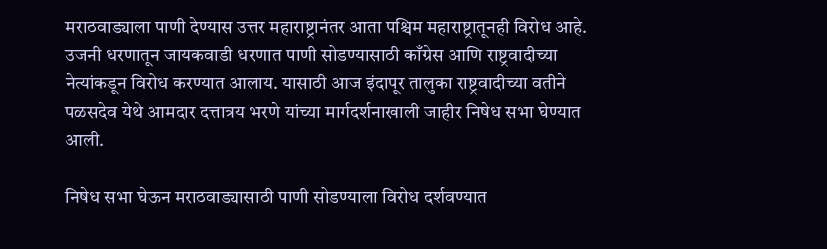मराठवाड्याला पाणी देण्यास उत्तर महाराष्ट्रानंतर आता पश्चिम महाराष्ट्रातूनही विरोध आहे. उजनी धरणातून जायकवाडी धरणात पाणी सोडण्यासाठी काँग्रेस आणि राष्ट्रवादीच्या नेत्यांकडून विरोध करण्यात आलाय. यासाठी आज इंदापूर तालुका राष्ट्रवादीच्या वतीने पळसदेव येथे आमदार दत्तात्रय भरणे यांच्या मार्गदर्शनाखाली जाहीर निषेध सभा घेण्यात आली.

निषेध सभा घेऊन मराठवाड्यासाठी पाणी सोडण्याला विरोध दर्शवण्यात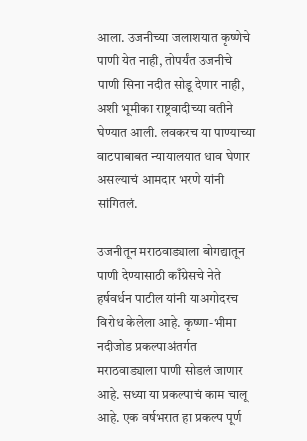आला. उजनीच्या जलाशयात कृष्णेचे पाणी येत नाही, तोपर्यंत उजनीचे पाणी सिना नदीत सोडू देणार नाही, अशी भूमीका राष्ट्रवादीच्या वतीने घेण्यात आली. लवकरच या पाण्याच्या वाटपाबाबत न्यायालयात धाव घेणार असल्याचं आमदार भरणे यांनी सांगितलं.

उजनीतून मराठवाड्याला बोगद्यातून पाणी देण्यासाठी काँग्रेसचे नेते हर्षवर्धन पाटील यांनी याअगोदरच विरोध केलेला आहे. कृष्णा-भीमा नदीजोड प्रकल्पाअंतर्गत मराठवाड्याला पाणी सोडलं जाणार आहे. सध्या या प्रकल्पाचं काम चालू आहे. एक वर्षभरात हा प्रकल्प पूर्ण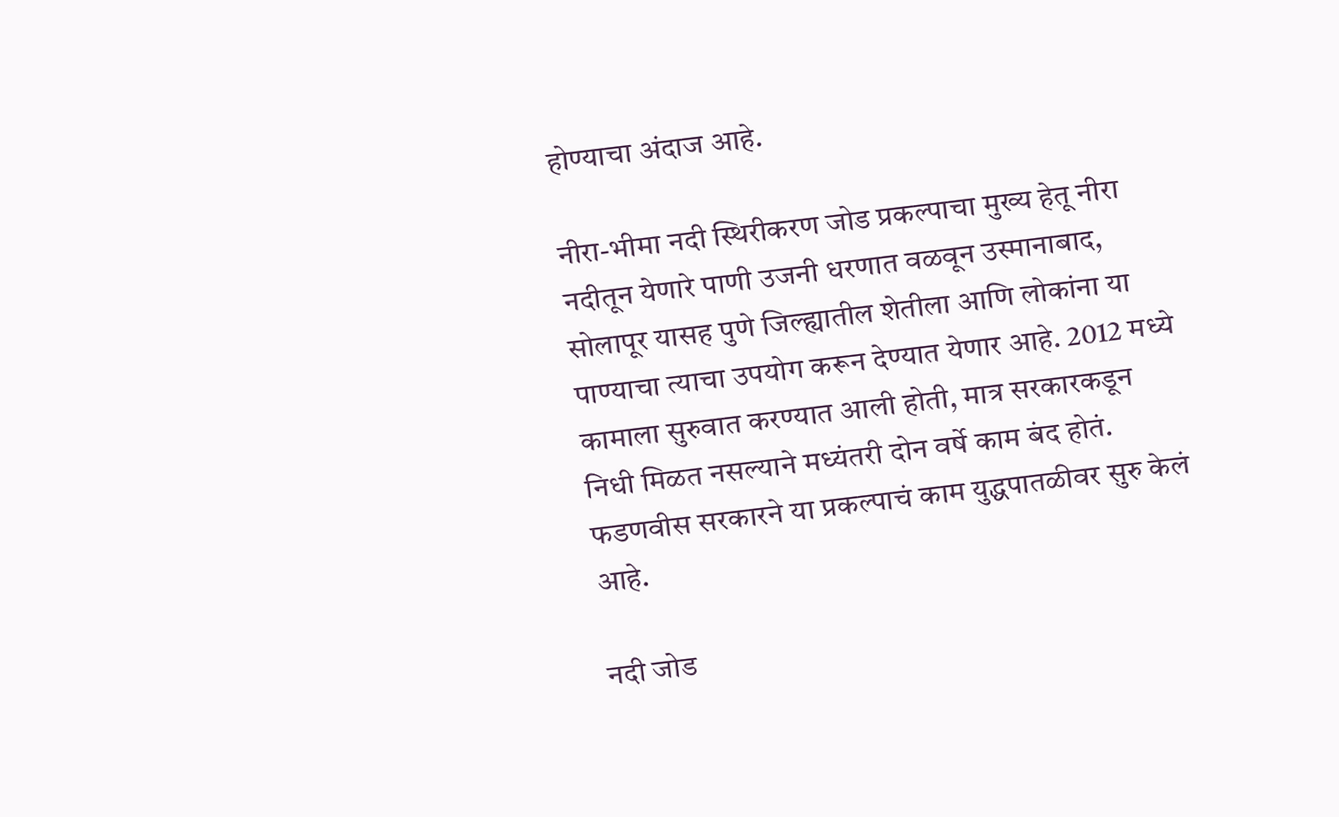होण्याचा अंदाज आहे.

नीरा-भीमा नदी स्थिरीकरण जोड प्रकल्पाचा मुख्य हेतू नीरा नदीतून येणारे पाणी उजनी धरणात वळवून उस्मानाबाद, सोलापूर यासह पुणे जिल्ह्यातील शेतीला आणि लोकांना या पाण्याचा त्याचा उपयोग करून देण्यात येणार आहे. 2012 मध्ये कामाला सुरुवात करण्यात आली होती, मात्र सरकारकडून निधी मिळत नसल्याने मध्यंतरी दोन वर्षे काम बंद होतं. फडणवीस सरकारने या प्रकल्पाचं काम युद्धपातळीवर सुरु केलं आहे.

नदी जोड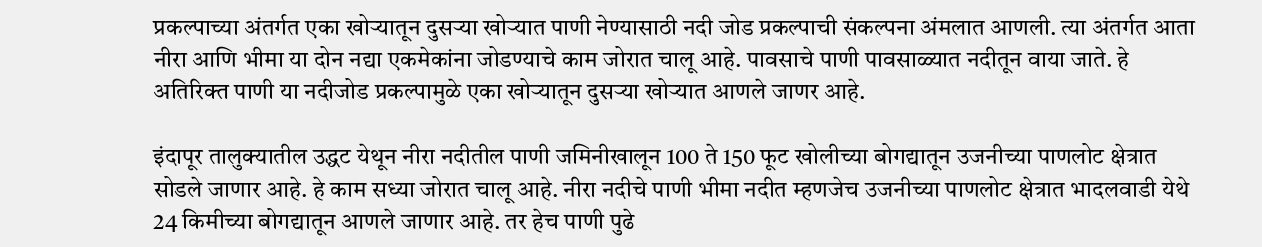प्रकल्पाच्या अंतर्गत एका खोऱ्यातून दुसऱ्या खोऱ्यात पाणी नेण्यासाठी नदी जोड प्रकल्पाची संकल्पना अंमलात आणली. त्या अंतर्गत आता नीरा आणि भीमा या दोन नद्या एकमेकांना जोडण्याचे काम जोरात चालू आहे. पावसाचे पाणी पावसाळ्यात नदीतून वाया जाते. हे अतिरिक्त पाणी या नदीजोड प्रकल्पामुळे एका खोऱ्यातून दुसऱ्या खोऱ्यात आणले जाणर आहे.

इंदापूर तालुक्यातील उद्धट येथून नीरा नदीतील पाणी जमिनीखालून 100 ते 150 फूट खोलीच्या बोगद्यातून उजनीच्या पाणलोट क्षेत्रात सोडले जाणार आहे. हे काम सध्या जोरात चालू आहे. नीरा नदीचे पाणी भीमा नदीत म्हणजेच उजनीच्या पाणलोट क्षेत्रात भादलवाडी येथे 24 किमीच्या बोगद्यातून आणले जाणार आहे. तर हेच पाणी पुढे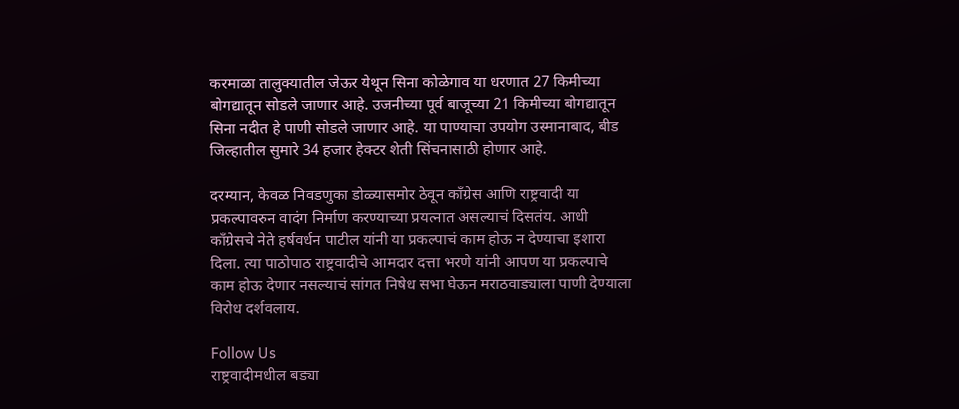करमाळा तालुक्यातील जेऊर येथून सिना कोळेगाव या धरणात 27 किमीच्या बोगद्यातून सोडले जाणार आहे. उजनीच्या पूर्व बाजूच्या 21 किमीच्या बोगद्यातून सिना नदीत हे पाणी सोडले जाणार आहे. या पाण्याचा उपयोग उस्मानाबाद, बीड जिल्हातील सुमारे 34 हजार हेक्टर शेती सिंचनासाठी होणार आहे.

दरम्यान, केवळ निवडणुका डोळ्यासमोर ठेवून काँग्रेस आणि राष्ट्रवादी या प्रकल्पावरुन वादंग निर्माण करण्याच्या प्रयत्नात असल्याचं दिसतंय. आधी काँग्रेसचे नेते हर्षवर्धन पाटील यांनी या प्रकल्पाचं काम होऊ न देण्याचा इशारा दिला. त्या पाठोपाठ राष्ट्रवादीचे आमदार दत्ता भरणे यांनी आपण या प्रकल्पाचे काम होऊ देणार नसल्याचं सांगत निषेध सभा घेऊन मराठवाड्याला पाणी देण्याला विरोध दर्शवलाय.

Follow Us
राष्ट्रवादीमधील बड्या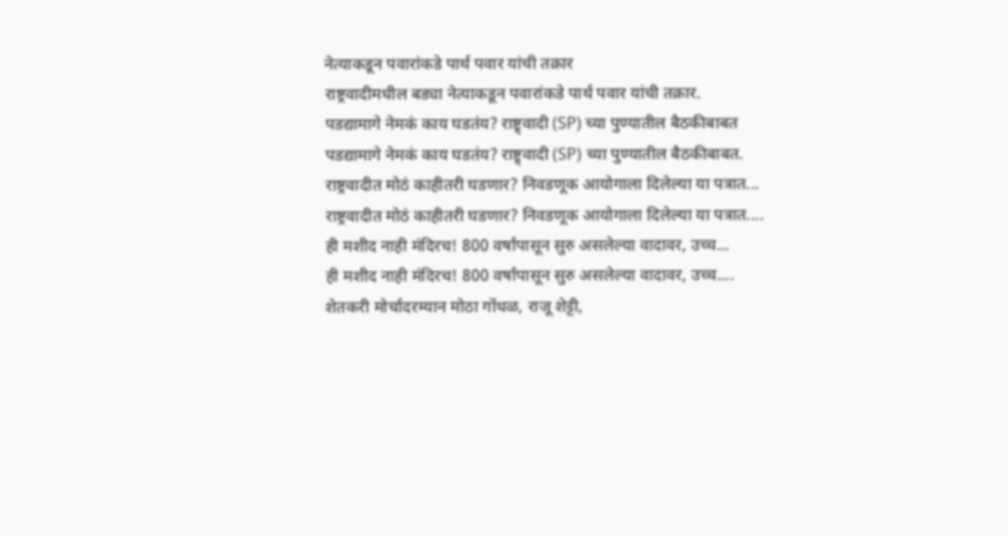नेत्याकडून पवारांकडे पार्थ पवार यांची तक्रार
राष्ट्रवादीमधील बड्या नेत्याकडून पवारांकडे पार्थ पवार यांची तक्रार.
पडद्यामागे नेमकं काय घडतंय? राष्ट्र्वादी (SP) च्या पुण्यातील बैठकीबाबत
पडद्यामागे नेमकं काय घडतंय? राष्ट्र्वादी (SP) च्या पुण्यातील बैठकीबाबत.
राष्ट्रवादीत मोठं काहीतरी घडणार? निवडणूक आयोगाला दिलेल्या या पत्रात...
राष्ट्रवादीत मोठं काहीतरी घडणार? निवडणूक आयोगाला दिलेल्या या पत्रात....
ही मशीद नाही मंदिरच! 800 वर्षांपासून सुरु असलेल्या वादावर, उच्च...
ही मशीद नाही मंदिरच! 800 वर्षांपासून सुरु असलेल्या वादावर, उच्च....
शेतकरी मोर्चादरम्यान मोठा गोंधळ, राजू शेट्टी,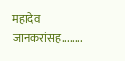महादेव जानकरांसह........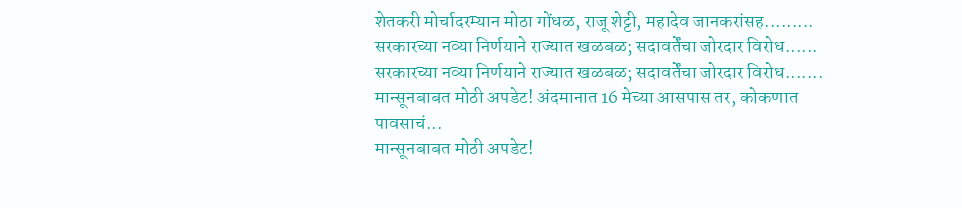शेतकरी मोर्चादरम्यान मोठा गोंधळ, राजू शेट्टी, महादेव जानकरांसह.........
सरकारच्या नव्या निर्णयाने राज्यात खळबळ; सदावर्तेंचा जोरदार विरोध......
सरकारच्या नव्या निर्णयाने राज्यात खळबळ; सदावर्तेंचा जोरदार विरोध.......
मान्सूनबाबत मोठी अपडेट! अंदमानात 16 मेच्या आसपास तर, कोकणात पावसाचं...
मान्सूनबाबत मोठी अपडेट!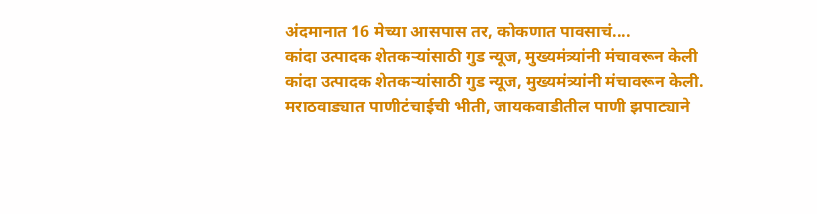अंदमानात 16 मेच्या आसपास तर, कोकणात पावसाचं....
कांदा उत्पादक शेतकऱ्यांसाठी गुड न्यूज, मुख्यमंत्र्यांनी मंचावरून केली
कांदा उत्पादक शेतकऱ्यांसाठी गुड न्यूज, मुख्यमंत्र्यांनी मंचावरून केली.
मराठवाड्यात पाणीटंचाईची भीती, जायकवाडीतील पाणी झपाट्याने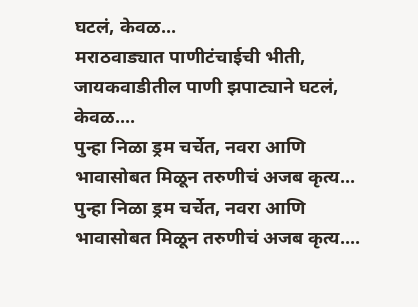घटलं, केवळ...
मराठवाड्यात पाणीटंचाईची भीती, जायकवाडीतील पाणी झपाट्याने घटलं, केवळ....
पुन्हा निळा ड्रम चर्चेत, नवरा आणि भावासोबत मिळून तरुणीचं अजब कृत्य...
पुन्हा निळा ड्रम चर्चेत, नवरा आणि भावासोबत मिळून तरुणीचं अजब कृत्य....